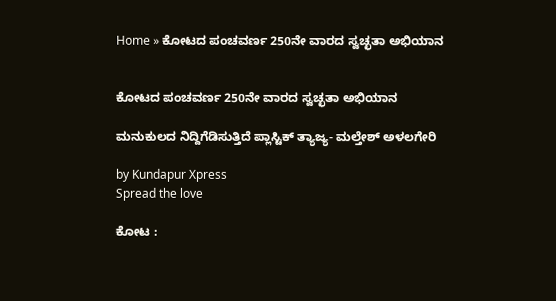Home » ಕೋಟದ ಪಂಚವರ್ಣ 250ನೇ ವಾರದ ಸ್ವಚ್ಛತಾ ಅಭಿಯಾನ


ಕೋಟದ ಪಂಚವರ್ಣ 250ನೇ ವಾರದ ಸ್ವಚ್ಛತಾ ಅಭಿಯಾನ

ಮನುಕುಲದ ನಿದ್ದಿಗೆಡಿಸುತ್ತಿದೆ ಪ್ಲಾಸ್ಟಿಕ್ ತ್ಯಾಜ್ಯ- ಮಲ್ತೇಶ್ ಅಳಲಗೇರಿ

by Kundapur Xpress
Spread the love

ಕೋಟ :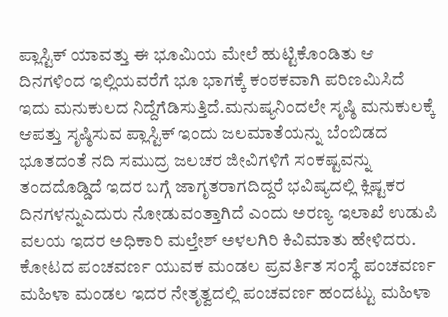ಪ್ಲಾಸ್ಟಿಕ್ ಯಾವತ್ತು ಈ ಭೂಮಿಯ ಮೇಲೆ ಹುಟ್ಟಿಕೊಂಡಿತು ಆ ದಿನಗಳಿಂದ ಇಲ್ಲಿಯವರೆಗೆ ಭೂ ಭಾಗಕ್ಕೆ ಕಂಠಕವಾಗಿ ಪರಿಣಮಿಸಿದೆ ಇದು ಮನುಕುಲದ ನಿದ್ದೆಗೆಡಿಸುತ್ತಿದೆ.ಮನುಷ್ಯನಿಂದಲೇ ಸೃಷ್ಠಿ ಮನುಕುಲಕ್ಕೆ ಆಪತ್ತು ಸೃಷ್ಠಿಸುವ ಪ್ಲಾಸ್ಟಿಕ್ ಇಂದು ಜಲಮಾತೆಯನ್ನು ಬೆಂಬಿಡದ ಭೂತದಂತೆ ನದಿ ಸಮುದ್ರ ಜಲಚರ ಜೀವಿಗಳಿಗೆ ಸಂಕಷ್ಟವನ್ನು ತಂದದೊಡ್ಡಿದೆ ಇದರ ಬಗ್ಗೆ ಜಾಗೃತರಾಗದಿದ್ದರೆ ಭವಿಷ್ಯದಲ್ಲಿ ಕ್ಲಿಷ್ಟಕರ ದಿನಗಳನ್ನುಎದುರು ನೋಡುವಂತ್ತಾಗಿದೆ ಎಂದು ಅರಣ್ಯ ಇಲಾಖೆ ಉಡುಪಿ ವಲಯ ಇದರ ಅಧಿಕಾರಿ ಮಲ್ತೇಶ್ ಅಳಲಗಿರಿ ಕಿವಿಮಾತು ಹೇಳಿದರು.
ಕೋಟದ ಪಂಚವರ್ಣ ಯುವಕ ಮಂಡಲ ಪ್ರವರ್ತಿತ ಸಂಸ್ಥೆ ಪಂಚವರ್ಣ ಮಹಿಳಾ ಮಂಡಲ ಇದರ ನೇತೃತ್ವದಲ್ಲಿ ಪಂಚವರ್ಣ ಹಂದಟ್ಟು ಮಹಿಳಾ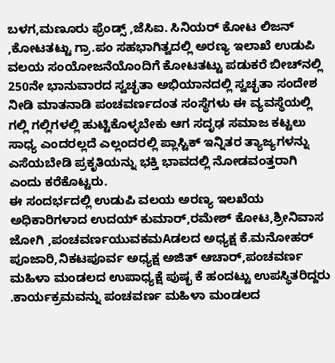ಬಳಗ,ಮಣೂರು ಫ್ರೆಂಡ್ಸ್ ,ಜೆಸಿಐ. ಸಿನಿಯರ್ ಕೋಟ ಲಿಜನ್ ,ಕೋಟತಟ್ಟು ಗ್ರಾ.ಪಂ ಸಹಭಾಗಿತ್ವದಲ್ಲಿ ಅರಣ್ಯ ಇಲಾಖೆ ಉಡುಪಿ ವಲಯ ಸಂಯೋಜನೆಯೊಂದಿಗೆ ಕೋಟತಟ್ಟು ಪಡುಕರೆ ಬೀಚ್‌ನಲ್ಲಿ 250ನೇ ಭಾನುವಾರದ ಸ್ವಚ್ಛತಾ ಅಭಿಯಾನದಲ್ಲಿ ಸ್ವಚ್ಛತಾ ಸಂದೇಶ ನೀಡಿ ಮಾತನಾಡಿ ಪಂಚವರ್ಣದಂತ ಸಂಸ್ಥೆಗಳು ಈ ವ್ಯವಸ್ಥೆಯಲ್ಲಿ ಗಲ್ಲಿ ಗಲ್ಲಿಗಳಲ್ಲಿ ಹುಟ್ಟಿಕೊಳ್ಳಬೇಕು ಆಗ ಸದೃಢ ಸಮಾಜ ಕಟ್ಟಲು ಸಾಧ್ಯ ಎಂದರಲ್ಲದೆ ಎಲ್ಲಂದರಲ್ಲಿ ಪ್ಲಾಸ್ಟಿಕ್ ಇನ್ನಿತರ ತ್ಯಾಜ್ಯಗಳನ್ನು ಎಸೆಯಬೇಡಿ ಪ್ರಕೃತಿಯನ್ನು ಭಕ್ತಿ ಭಾವದಲ್ಲಿ ನೋಡವಂತ್ತರಾಗಿ ಎಂದು ಕರೆಕೊಟ್ಟರು.
ಈ ಸಂದರ್ಭದಲ್ಲಿ ಉಡುಪಿ ವಲಯ ಅರಣ್ಯ ಇಲಖೆಯ ಅಧಿಕಾರಿಗಳಾದ ಉದಯ್ ಕುಮಾರ್,ರಮೇಶ್ ಕೋಟ,ಶ್ರೀನಿವಾಸ ಜೋಗಿ ,ಪಂಚವರ್ಣಯುವಕಮAಡಲದ ಅಧ್ಯಕ್ಷ ಕೆ.ಮನೋಹರ್ ಪೂಜಾರಿ,ನಿಕಟಪೂರ್ವ ಅಧ್ಯಕ್ಷ ಅಜಿತ್ ಆಚಾರ್,ಪಂಚವರ್ಣ ಮಹಿಳಾ ಮಂಡಲದ ಉಪಾಧ್ಯಕ್ಷೆ ಪುಷ್ಭ ಕೆ ಹಂದಟ್ಟು ಉಪಸ್ಥಿತರಿದ್ದರು .ಕಾರ್ಯಕ್ರಮವನ್ನು ಪಂಚವರ್ಣ ಮಹಿಳಾ ಮಂಡಲದ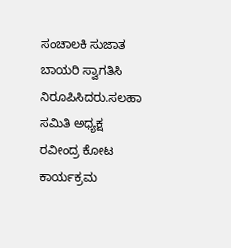ಸಂಚಾಲಕಿ ಸುಜಾತ ಬಾಯರಿ ಸ್ವಾಗತಿಸಿ ನಿರೂಪಿಸಿದರು.ಸಲಹಾ ಸಮಿತಿ ಅಧ್ಯಕ್ಷ ರವೀಂದ್ರ ಕೋಟ ಕಾರ್ಯಕ್ರಮ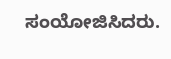ಸಂಯೋಜಿಸಿದರು.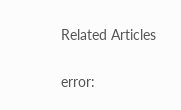Related Articles

error: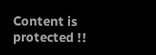Content is protected !!